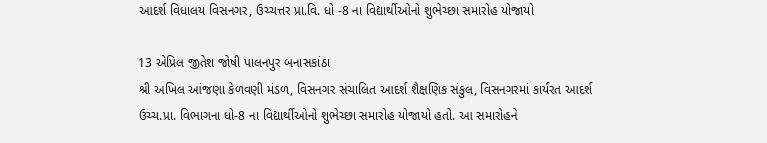આદર્શ વિધાલય વિસનગર, ઉચ્ચત્તર પ્રા.વિ. ધો -8 ના વિદ્યાર્થીઓનો શુભેચ્છા સમારોહ યોજાયો

13 એપ્રિલ જીતેશ જોષી પાલનપુર બનાસકાંઠા
શ્રી અખિલ આંજણા કેળવણી મંડળ, વિસનગર સંચાલિત આદર્શ શૈક્ષણિક સંકુલ, વિસનગરમાં કાર્યરત આદર્શ ઉચ્ચ.પ્રા. વિભાગના ધો-8 ના વિદ્યાર્થીઓનો શુભેચ્છા સમારોહ યોજાયો હતો. આ સમારોહને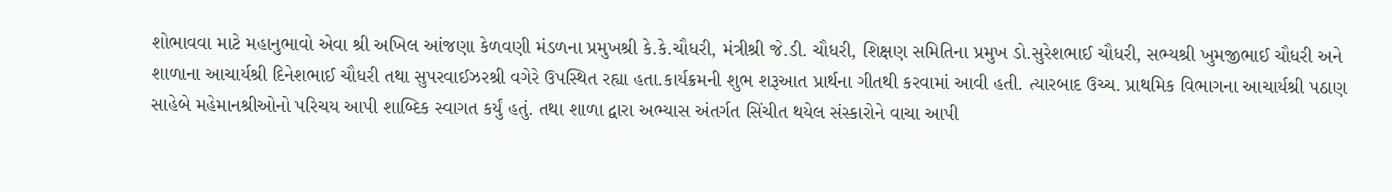શોભાવવા માટે મહાનુભાવો એવા શ્રી અખિલ આંજણા કેળવણી મંડળના પ્રમુખશ્રી કે.કે.ચૌધરી, મંત્રીશ્રી જે.ડી. ચૌધરી, શિક્ષણ સમિતિના પ્રમુખ ડો.સુરેશભાઈ ચૌધરી, સભ્યશ્રી ખુમજીભાઈ ચૌધરી અને શાળાના આચાર્યશ્રી દિનેશભાઈ ચૌધરી તથા સુપરવાઈઝરશ્રી વગેરે ઉપસ્થિત રહ્યા હતા.કાર્યક્રમની શુભ શરૂઆત પ્રાર્થના ગીતથી કરવામાં આવી હતી. ત્યારબાદ ઉચ્ચ. પ્રાથમિક વિભાગના આચાર્યશ્રી પઠાણ સાહેબે મહેમાનશ્રીઓનો પરિચય આપી શાબ્દિક સ્વાગત કર્યું હતું. તથા શાળા દ્વારા અભ્યાસ અંતર્ગત સિંચીત થયેલ સંસ્કારોને વાચા આપી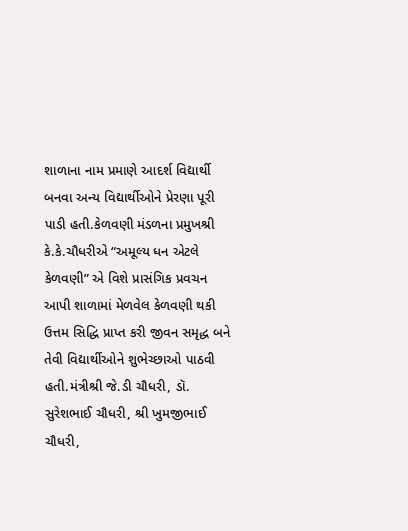શાળાના નામ પ્રમાણે આદર્શ વિદ્યાર્થી બનવા અન્ય વિદ્યાર્થીઓને પ્રેરણા પૂરી પાડી હતી.કેળવણી મંડળના પ્રમુખશ્રી કે.કે.ચૌધરીએ “અમૂલ્ય ધન એટલે કેળવણી” એ વિશે પ્રાસંગિક પ્રવચન આપી શાળામાં મેળવેલ કેળવણી થકી ઉત્તમ સિદ્ધિ પ્રાપ્ત કરી જીવન સમૃદ્ધ બને તેવી વિદ્યાર્થીઓને શુભેચ્છાઓ પાઠવી હતી.મંત્રીશ્રી જે.ડી ચૌધરી, ડૉ. સુરેશભાઈ ચૌધરી, શ્રી ખુમજીભાઈ ચૌધરી,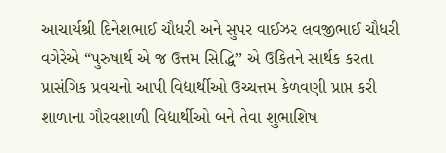આચાર્યશ્રી દિનેશભાઈ ચૌધરી અને સુપર વાઈઝર લવજીભાઈ ચૌધરી વગેરેએ “પુરુષાર્થ એ જ ઉત્તમ સિદ્ધિ” એ ઉકિતને સાર્થક કરતા પ્રાસંગિક પ્રવચનો આપી વિદ્યાર્થીઓ ઉચ્ચત્તમ કેળવણી પ્રાપ્ત કરી શાળાના ગૌરવશાળી વિદ્યાર્થીઓ બને તેવા શુભાશિષ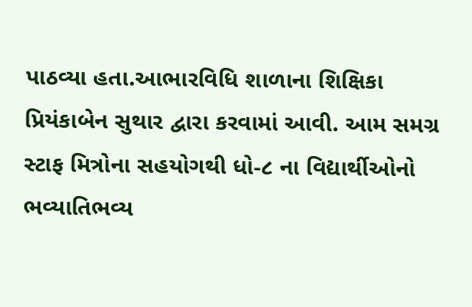પાઠવ્યા હતા.આભારવિધિ શાળાના શિક્ષિકા પ્રિયંકાબેન સુથાર દ્વારા કરવામાં આવી. આમ સમગ્ર સ્ટાફ મિત્રોના સહયોગથી ધો-૮ ના વિદ્યાર્થીઓનો ભવ્યાતિભવ્ય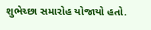શુભેચ્છા સમારોહ યોજાયો હતો.